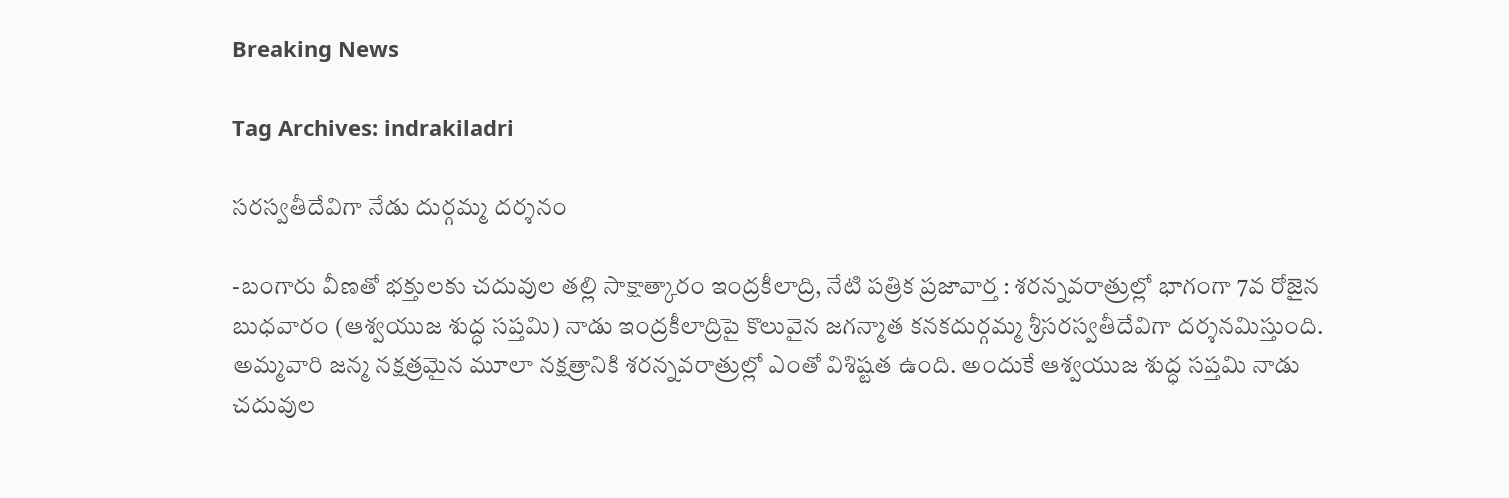Breaking News

Tag Archives: indrakiladri

స‌ర‌స్వ‌తీదేవిగా నేడు దుర్గ‌మ్మ ద‌ర్శ‌నం

-బంగారు వీణ‌తో భ‌క్తుల‌కు చ‌దువుల త‌ల్లి సాక్షాత్కారం ఇంద్ర‌కీలాద్రి, నేటి పత్రిక ప్రజావార్త : శ‌ర‌న్న‌వ‌రాత్రుల్లో భాగంగా 7వ రోజైన బుధ‌వారం (ఆశ్వ‌యుజ శుద్ధ స‌ప్త‌మి) నాడు ఇంద్ర‌కీలాద్రిపై కొలువైన జ‌గ‌న్మాత క‌న‌క‌దుర్గ‌మ్మ శ్రీస‌ర‌స్వ‌తీదేవిగా ద‌ర్శ‌న‌మిస్తుంది. అమ్మ‌వారి జ‌న్మ న‌క్ష‌త్రమైన మూలా న‌క్ష‌త్రానికి శ‌ర‌న్న‌వ‌రాత్రుల్లో ఎంతో విశిష్ట‌త ఉంది. అందుకే ఆశ్వ‌యుజ శుద్ధ స‌ప్త‌మి నాడు చ‌దువుల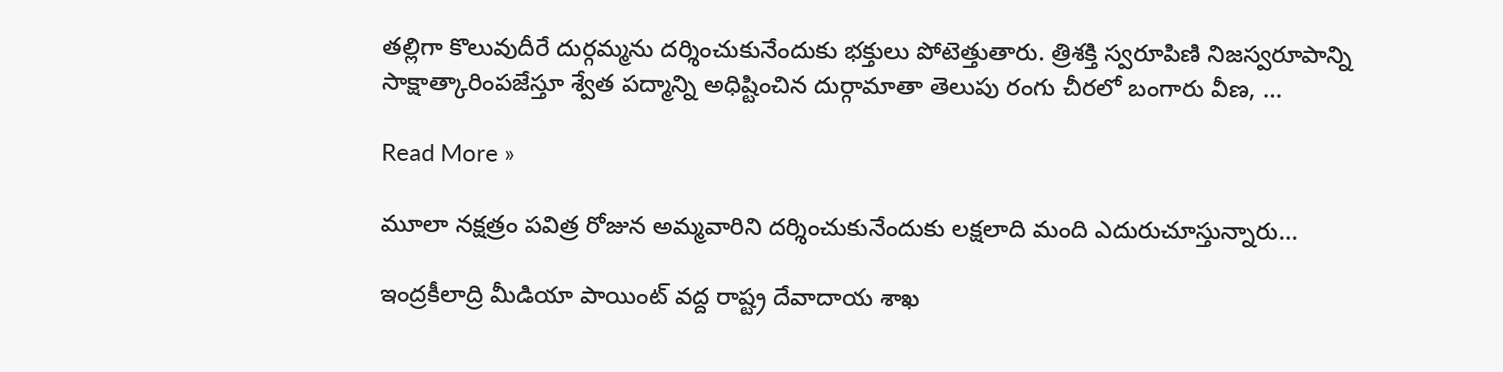త‌ల్లిగా కొలువుదీరే దుర్గ‌మ్మ‌ను ద‌ర్శించుకునేందుకు భ‌క్తులు పోటెత్తుతారు. త్రిశ‌క్తి స్వ‌రూపిణి నిజ‌స్వ‌రూపాన్ని సాక్షాత్కారింప‌జేస్తూ శ్వేత ప‌ద్మాన్ని అధిష్టించిన దుర్గామాతా తెలుపు రంగు చీర‌లో బంగారు వీణ‌, …

Read More »

మూలా నక్షత్రం పవిత్ర రోజున అమ్మవారిని దర్శించుకునేందుకు లక్షలాది మంది ఎదురుచూస్తున్నారు…

ఇంద్రకీలాద్రి మీడియా పాయింట్ వద్ద రాష్ట్ర దేవాదాయ శాఖ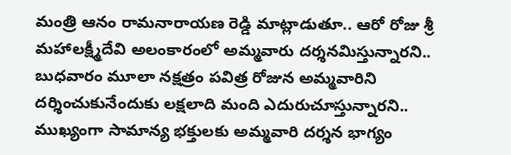మంత్రి ఆనం రామనారాయణ రెడ్డి మాట్లాడుతూ.. ఆరో రోజు శ్రీ మహాలక్ష్మీదేవి అలంకారంలో అమ్మవారు దర్శనమిస్తున్నారని.. బుధవారం మూలా నక్షత్రం పవిత్ర రోజున అమ్మవారిని దర్శించుకునేందుకు లక్షలాది మంది ఎదురుచూస్తున్నారని.. ముఖ్యంగా సామాన్య భక్తులకు అమ్మవారి దర్శన భాగ్యం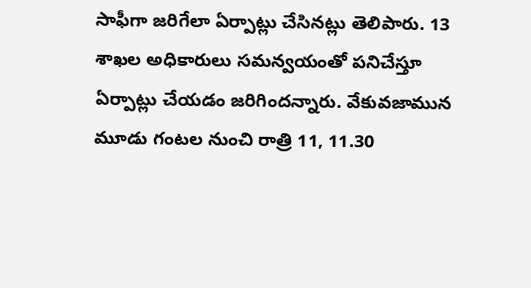సాఫీగా జరిగేలా ఏర్పాట్లు చేసినట్లు తెలిపారు. 13 శాఖల అధికారులు సమన్వయంతో పనిచేస్తూ ఏర్పాట్లు చేయడం జరిగిందన్నారు. వేకువజామున మూడు గంటల నుంచి రాత్రి 11, 11.30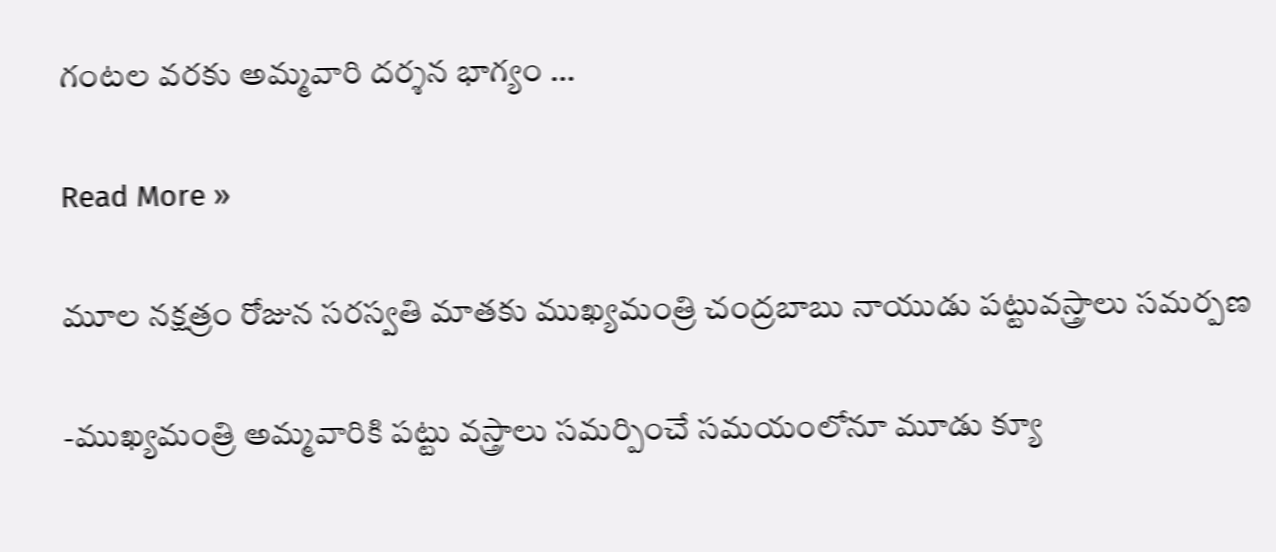గంటల వరకు అమ్మవారి దర్శన భాగ్యం …

Read More »

మూల‌ నక్షత్రం రోజున సరస్వతి మాతకు ముఖ్యమంత్రి చంద్రబాబు నాయుడు ప‌ట్టువ‌స్త్రాలు సమర్పణ

-ముఖ్య‌మంత్రి అమ్మ‌వారికి ప‌ట్టు వ‌స్త్రాలు స‌మ‌ర్పించే స‌మ‌యంలోనూ మూడు క్యూ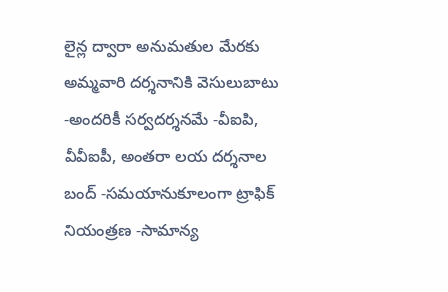లైన్ల ద్వారా అనుమ‌తుల మేర‌కు అమ్మ‌వారి ద‌ర్శ‌నానికి వెసులుబాటు -అందరికీ సర్వదర్శనమే -వీఐపి, వీవీఐపీ, అంతరా లయ దర్శనాల బంద్ -సమయానుకూలంగా ట్రాఫిక్ నియంత్రణ -సామాన్య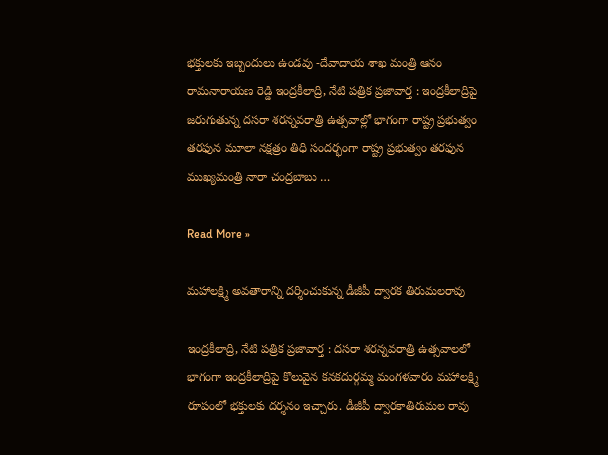భక్తులకు ఇబ్బందులు ఉండవు -దేవాదాయ శాఖ మంత్రి ఆనం రామనారాయణ రెడ్డి ఇంద్రకీలాద్రి, నేటి పత్రిక ప్రజావార్త : ఇంద్రకీలాద్రిపై జ‌రుగుతున్న దసరా శరన్నవరాత్రి ఉత్సవాల్లో భాగంగా రాష్ట్ర ప్రభుత్వం తరఫున మూలా నక్షత్రం తిధి సందర్భంగా రాష్ట్ర ప్రభుత్వం తరఫున ముఖ్యమంత్రి నారా చంద్రబాబు …

Read More »

మహాలక్ష్మి అవతారాన్ని దర్శించుకున్న డీజీపీ ద్వారక తిరుమలరావు

ఇంద్రకీలాద్రి, నేటి పత్రిక ప్రజావార్త : దసరా శరన్నవరాత్రి ఉత్సవాలలో భాగంగా ఇంద్రకీలాద్రిపై కొలువైన కనకదుర్గమ్మ మంగళవారం మహాలక్ష్మి రూపంలో భక్తులకు దర్శనం ఇచ్చారు. డీజీపీ ద్వారకాతిరుమల రావు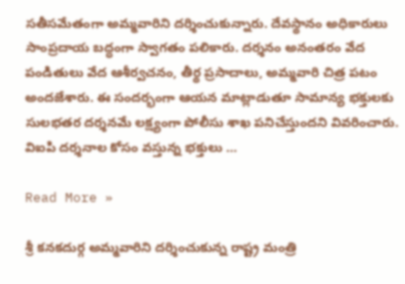సతీసమేతంగా అమ్మవారిని దర్శించుకున్నారు. దేవస్థానం అధికారులు సాంప్రదాయ బద్ధంగా స్వాగతం పలికారు. దర్శనం అనంతరం వేద పండితులు వేద ఆశీర్వచనం, తీర్థ ప్రసాదాలు, అమ్మవారి చిత్ర పటం అందజేశారు. ఈ సందర్భంగా ఆయన మాట్లాడుతూ సామాన్య భక్తులకు సులభతర దర్శనమే లక్ష్యంగా పోలీసు శాఖ పనిచేస్తుందని వివరించారు. విఐపి దర్శనాల కోసం వస్తున్న భక్తులు …

Read More »

శ్రీ కనకదుర్గ అమ్మవారిని దర్శించుకున్న రాష్ట్ర మంత్రి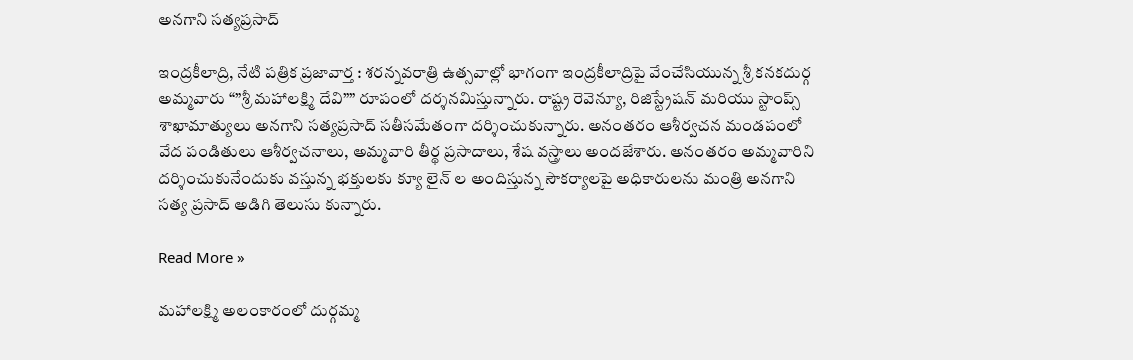అనగాని సత్యప్రసాద్

ఇంద్రకీలాద్రి, నేటి పత్రిక ప్రజావార్త : శరన్నవరాత్రి ఉత్సవాల్లో భాగంగా ఇంద్రకీలాద్రిపై వేంచేసియున్న శ్రీ కనకదుర్గ అమ్మవారు “”శ్రీ మహాలక్ష్మి దేవి”” రూపంలో దర్శనమిస్తున్నారు. రాష్ట్ర రెవెన్యూ, రిజిస్ట్రేషన్ మరియు స్టాంప్స్ శాఖామాత్యులు అనగాని సత్యప్రసాద్ సతీసమేతంగా దర్శించుకున్నారు. అనంతరం ఆశీర్వచన మండపంలో వేద పండితులు ఆశీర్వచనాలు, అమ్మవారి తీర్థ ప్రసాదాలు, శేష వస్త్రాలు అందజేశారు. అనంతరం అమ్మవారిని దర్శించుకునేందుకు వస్తున్న భక్తులకు క్యూ లైన్ ల అందిస్తున్న సౌకర్యాలపై అధికారులను మంత్రి అనగాని సత్య ప్రసాద్ అడిగి తెలుసు కున్నారు.

Read More »

మహాలక్ష్మి అలంకారంలో దుర్గమ్మ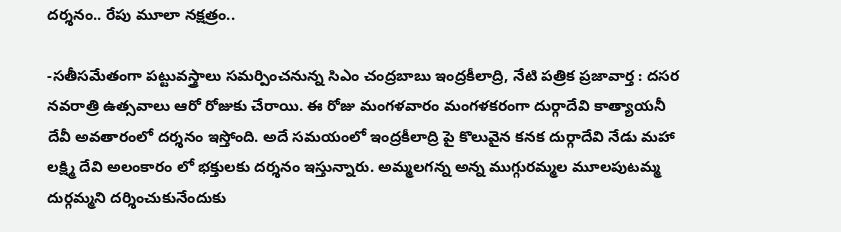దర్శనం.. రేపు మూలా నక్షత్రం..

-సతీసమేతంగా పట్టువస్త్రాలు సమర్పించనున్న సిఎం చంద్రబాబు ఇంద్ర‌కీలాద్రి, నేటి పత్రిక ప్రజావార్త : దసర నవరాత్రి ఉత్సవాలు ఆరో రోజుకు చేరాయి. ఈ రోజు మంగళవారం మంగళకరంగా దుర్గాదేవి కాత్యాయనీ దేవీ అవతారంలో దర్శనం ఇస్తోంది. అదే సమయంలో ఇంద్రకీలాద్రి పై కొలువైన కనక దుర్గాదేవి నేడు మహా లక్ష్మి దేవి అలంకారం లో భక్తులకు దర్శనం ఇస్తున్నారు. అమ్మలగన్న అన్న ముగ్గురమ్మల మూలపుటమ్మ దుర్గమ్మని దర్శించుకునేందుకు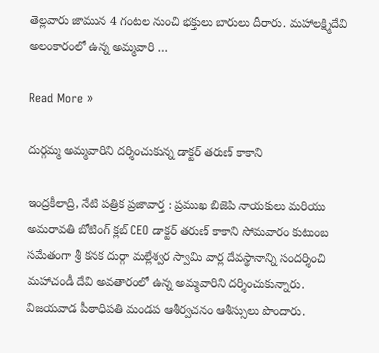తెల్లవారు జామున 4 గంటల నుంచి భక్తులు బారులు దీరారు. మహాలక్ష్మిదేవి అలంకారంలో ఉన్న అమ్మవారి …

Read More »

దుర్గమ్మ అమ్మవారిని దర్శించుకున్న డాక్టర్ తరుణ్ కాకాని

ఇంద్ర‌కీలాద్రి, నేటి పత్రిక ప్రజావార్త : ప్రముఖ బిజెపి నాయకులు మరియు అమరావతి బోటింగ్ క్లబ్ CEO డాక్టర్ తరుణ్ కాకాని సోమవారం కుటుంబ సమేతంగా శ్రీ కనక దుర్గా మల్లేశ్వర స్వామి వార్ల దేవస్థానాన్ని సందర్శించి మహాచండీ దేవి అవతారంలో ఉన్న అమ్మవారిని దర్శించుకున్నారు. విజయవాడ పీఠాధిపతి మండప ఆశీర్వచనం ఆశీస్సులు పొందారు.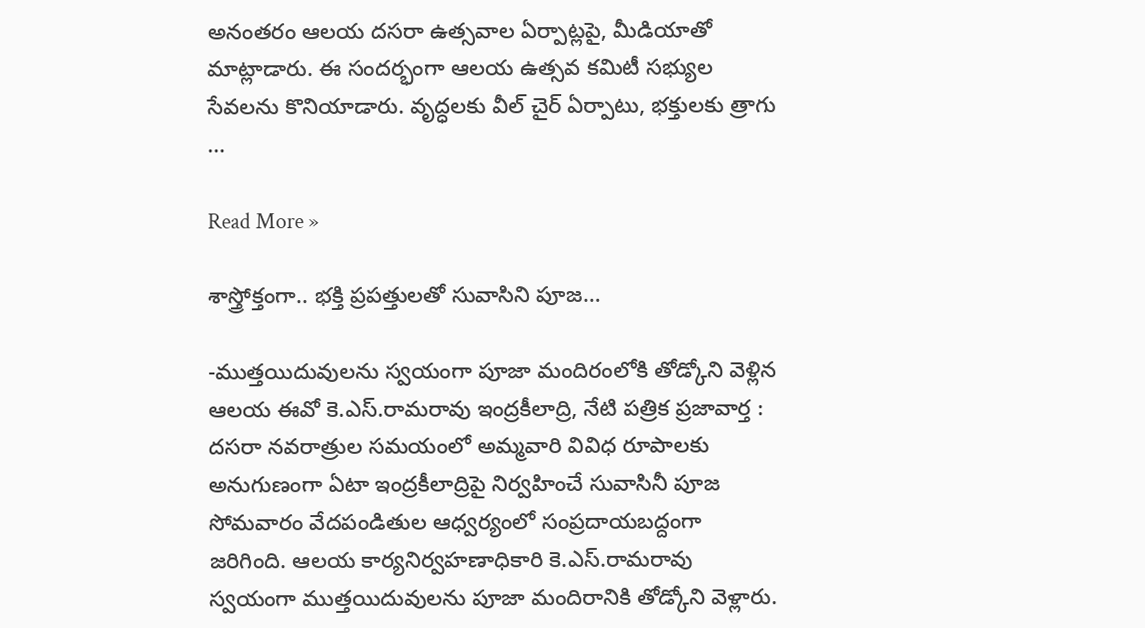అనంతరం ఆలయ దసరా ఉత్సవాల ఏర్పాట్లపై, మీడియాతో మాట్లాడారు. ఈ సందర్భంగా ఆలయ ఉత్సవ కమిటీ సభ్యుల సేవలను కొనియాడారు. వృద్ధలకు వీల్ చైర్ ఏర్పాటు, భక్తులకు త్రాగు …

Read More »

శాస్త్రోక్తంగా.. భక్తి ప్రపత్తులతో సువాసిని పూజ…

-ముత్తయిదువుల‌ను స్వయంగా పూజా మందిరంలోకి తోడ్కోని వెళ్లిన ఆలయ ఈవో కె.ఎస్.రామరావు ఇంద్ర‌కీలాద్రి, నేటి పత్రిక ప్రజావార్త : దసరా నవరాత్రుల సమయంలో అమ్మవారి వివిధ రూపాలకు అనుగుణంగా ఏటా ఇంద్రకీలాద్రిపై నిర్వహించే సువాసినీ పూజ సోమవారం వేద‌పండితుల ఆధ్వ‌ర్యంలో సంప్ర‌దాయ‌బ‌ద్దంగా జ‌రిగింది. ఆలయ కార్యనిర్వహణాధికారి కె.ఎస్.రామరావు స్వయంగా ముత్తయిదువులను పూజా మందిరానికి తోడ్కోని వెళ్లారు.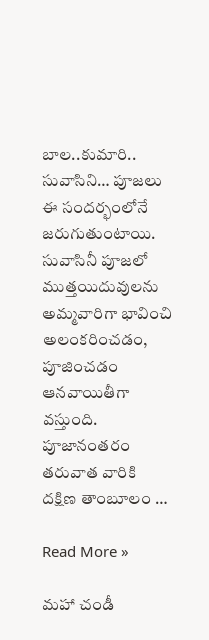బాల..కుమారి.. సువాసిని… పూజలు ఈ సందర్భంలోనే జరుగుతుంటాయి. సువాసినీ పూజలో ముత్తయిదువుల‌ను అమ్మవారిగా భావించి అలంకరించడం, పూజించడం ఆన‌వాయితీగా వ‌స్తుంది. పూజానంత‌రం తరువాత వారికి దక్షిణ తాంబూలం …

Read More »

మహా చండీ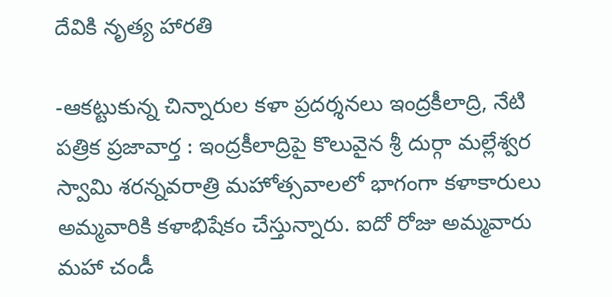దేవికి నృత్య హారతి

-ఆకట్టుకున్న చిన్నారుల కళా ప్రదర్శనలు ఇంద్రకీలాద్రి, నేటి పత్రిక ప్రజావార్త : ఇంద్రకీలాద్రిపై కొలువైన శ్రీ దుర్గా మల్లేశ్వర స్వామి శరన్నవరాత్రి మహోత్సవాలలో భాగంగా కళాకారులు అమ్మవారికి కళాభిషేకం చేస్తున్నారు. ఐదో రోజు అమ్మవారు మహా చండీ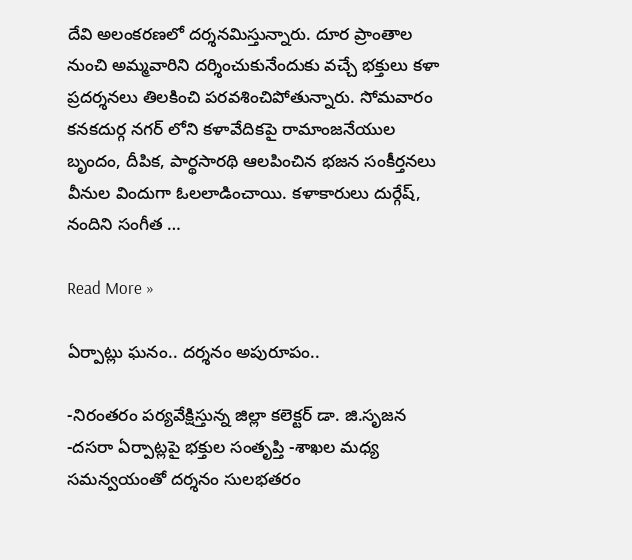దేవి అలంకరణలో దర్శనమిస్తున్నారు. దూర ప్రాంతాల నుంచి అమ్మవారిని దర్శించుకునేందుకు వచ్చే భక్తులు కళా ప్రదర్శనలు తిలకించి పరవశించిపోతున్నారు. సోమవారం కనకదుర్గ నగర్ లోని కళావేదికపై రామాంజనేయుల బృందం, దీపిక, పార్థసారథి ఆలపించిన భజన సంకీర్తనలు వీనుల విందుగా ఓలలాడించాయి. కళాకారులు దుర్గేష్, నందిని సంగీత …

Read More »

ఏర్పాట్లు ఘ‌నం.. ద‌ర్శ‌నం అపురూపం..

-నిరంత‌రం ప‌ర్య‌వేక్షిస్తున్న జిల్లా క‌లెక్ట‌ర్ డా. జి.సృజ‌న‌ -ద‌స‌రా ఏర్పాట్ల‌పై భ‌క్తుల సంతృప్తి -శాఖ‌ల మ‌ధ్య స‌మ‌న్వ‌యంతో ద‌ర్శ‌నం సుల‌భ‌త‌రం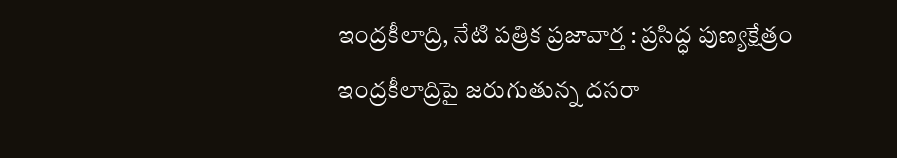ఇంద్ర‌కీలాద్రి, నేటి పత్రిక ప్రజావార్త : ప్ర‌సిద్ధ పుణ్య‌క్షేత్రం ఇంద్ర‌కీలాద్రిపై జ‌రుగుతున్న ద‌స‌రా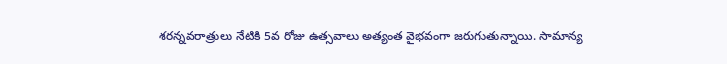శ‌ర‌న్న‌వ‌రాత్రులు నేటికి 5వ రోజు ఉత్స‌వాలు అత్యంత వైభ‌వంగా జ‌రుగుతున్నాయి. సామాన్య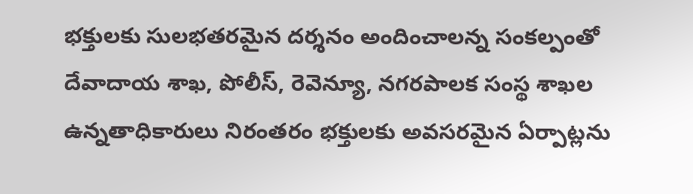భ‌క్తుల‌కు సుల‌భ‌త‌ర‌మైన ద‌ర్శ‌నం అందించాల‌న్న సంక‌ల్పంతో దేవాదాయ శాఖ‌, పోలీస్‌, రెవెన్యూ, న‌గ‌ర‌పాల‌క సంస్థ శాఖ‌ల ఉన్న‌తాధికారులు నిరంత‌రం భ‌క్తుల‌కు అవ‌స‌ర‌మైన ఏర్పాట్ల‌ను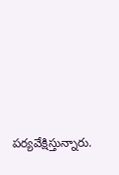ప‌ర్య‌వేక్షిస్తున్నారు.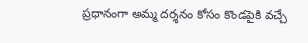ప్ర‌ధానంగా అమ్మ ద‌ర్శ‌నం కోసం కొండ‌పైకి వ‌చ్చే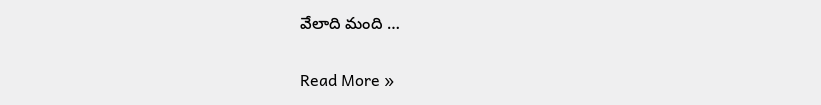వేలాది మంది …

Read More »